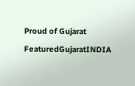Proud of Gujarat
FeaturedGujaratINDIA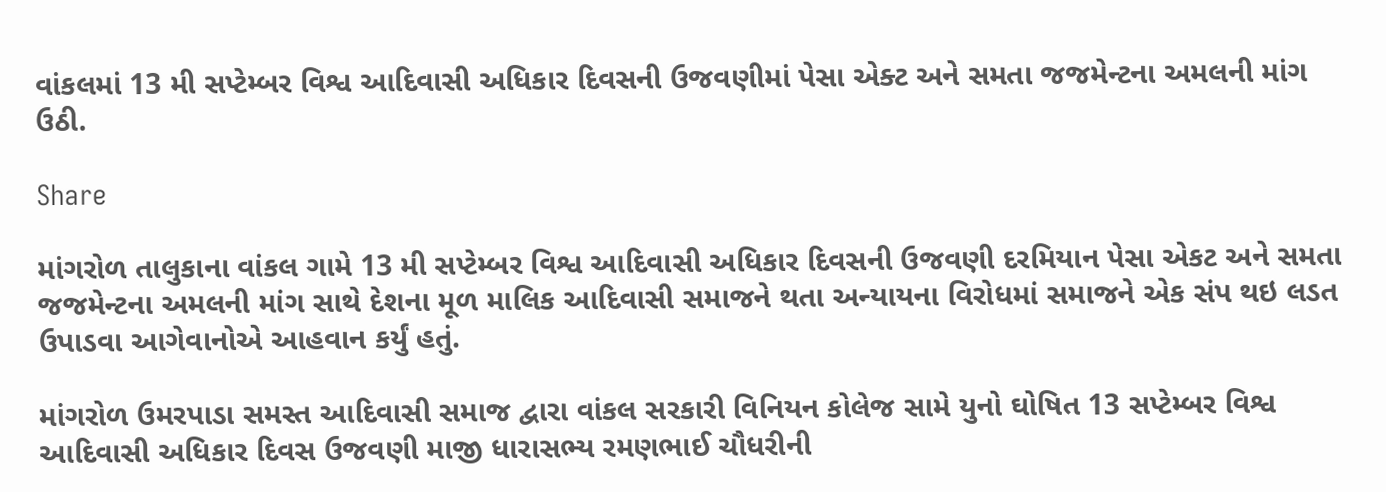વાંકલમાં 13 મી સપ્ટેમ્બર વિશ્વ આદિવાસી અધિકાર દિવસની ઉજવણીમાં પેસા એક્ટ અને સમતા જજમેન્ટના અમલની માંગ ઉઠી.

Share

માંગરોળ તાલુકાના વાંકલ ગામે 13 મી સપ્ટેમ્બર વિશ્વ આદિવાસી અધિકાર દિવસની ઉજવણી દરમિયાન પેસા એકટ અને સમતા જજમેન્ટના અમલની માંગ સાથે દેશના મૂળ માલિક આદિવાસી સમાજને થતા અન્યાયના વિરોધમાં સમાજને એક સંપ થઇ લડત ઉપાડવા આગેવાનોએ આહવાન કર્યું હતું.

માંગરોળ ઉમરપાડા સમસ્ત આદિવાસી સમાજ દ્વારા વાંકલ સરકારી વિનિયન કોલેજ સામે યુનો ઘોષિત 13 સપ્ટેમ્બર વિશ્વ આદિવાસી અધિકાર દિવસ ઉજવણી માજી ધારાસભ્ય રમણભાઈ ચૌધરીની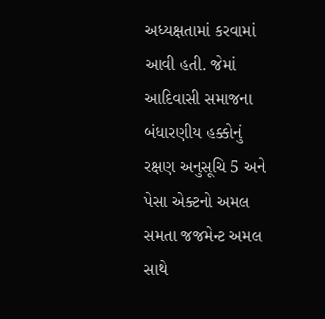અધ્યક્ષતામાં કરવામાં આવી હતી. જેમાં આદિવાસી સમાજના બંધારણીય હક્કોનું રક્ષણ અનુસૂચિ 5 અને પેસા એક્ટનો અમલ સમતા જજમેન્ટ અમલ સાથે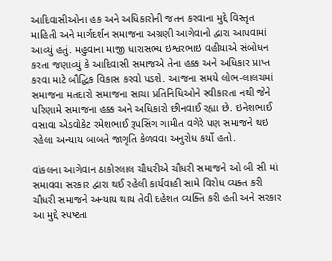આદિવાસીઓના હક અને અધિકારોની જતન કરવાના મુદ્દે વિસ્તૃત માહિતી અને માર્ગદર્શન સમાજના અગ્રણી આગેવાનો દ્વારા આપવામાં આવ્યું હતું. મહુવાના માજી ધારાસભ્ય ઇશ્વરભાઇ વહીયાએ સંબોધન કરતા જણાવ્યું કે આદિવાસી સમાજએ તેના હક્ક અને અધિકાર પ્રાપ્ત કરવા માટે બૌદ્ધિક વિકાસ કરવો પડશે. આજના સમયે લોભ-લાલચમાં સમાજના મતદારો સમાજના સાચા પ્રતિનિધિઓને સ્વીકારતા નથી જેને પરિણામે સમાજના હક્ક અને અધિકારો છીનવાઈ રહ્યા છે. ઇનેશભાઈ વસાવા એડવોકેટ રમેશભાઈ રૂપસિંગ ગામીત વગેરે પણ સમાજને થઇ રહેલા અન્યાય બાબતે જાગૃતિ કેળવવા અનુરોધ કર્યો હતો.

વાંકલના આગેવાન ઠાકોરલાલ ચૌધરીએ ચૌધરી સમાજને ઓ બી સી માં સમાવવા સરકાર દ્વારા થઈ રહેલી કાર્યવાહી સામે વિરોધ વ્યક્ત કરી ચૌધરી સમાજને અન્યાય થાય તેવી દહેશત વ્યક્તિ કરી હતી અને સરકાર આ મુદ્દે સ્પષ્ટતા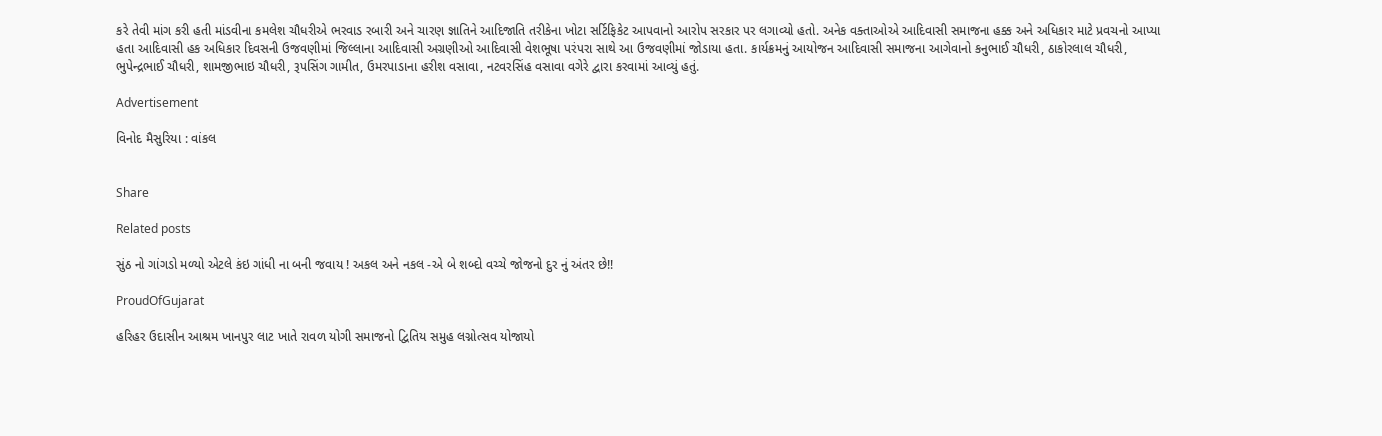કરે તેવી માંગ કરી હતી માંડવીના કમલેશ ચૌધરીએ ભરવાડ રબારી અને ચારણ જ્ઞાતિને આદિજાતિ તરીકેના ખોટા સર્ટિફિકેટ આપવાનો આરોપ સરકાર પર લગાવ્યો હતો. અનેક વક્તાઓએ આદિવાસી સમાજના હક્ક અને અધિકાર માટે પ્રવચનો આપ્યા હતા આદિવાસી હક અધિકાર દિવસની ઉજવણીમાં જિલ્લાના આદિવાસી અગ્રણીઓ આદિવાસી વેશભૂષા પરંપરા સાથે આ ઉજવણીમાં જોડાયા હતા. કાર્યક્રમનું આયોજન આદિવાસી સમાજના આગેવાનો કનુભાઈ ચૌધરી, ઠાકોરલાલ ચૌધરી, ભુપેન્દ્રભાઈ ચૌધરી, શામજીભાઇ ચૌધરી, રૂપસિંગ ગામીત, ઉમરપાડાના હરીશ વસાવા, નટવરસિંહ વસાવા વગેરે દ્વારા કરવામાં આવ્યું હતું.

Advertisement

વિનોદ મૈસુરિયા : વાંકલ


Share

Related posts

સુંઠ નો ગાંગડો મળ્યો એટલે કંઇ ગાંધી ના બની જવાય ! અકલ અને નકલ -એ બે શબ્દો વચ્ચે જોજનો દુર નું અંતર છે!!

ProudOfGujarat

હરિહર ઉદાસીન આશ્રમ ખાનપુર લાટ ખાતે રાવળ યોગી સમાજનો દ્વિતિય સમુહ લગ્નોત્સવ યોજાયો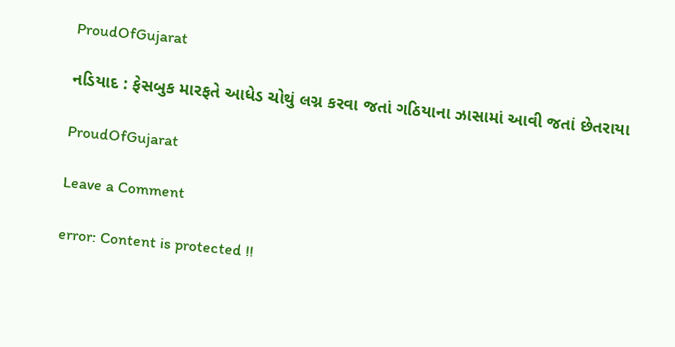ProudOfGujarat

નડિયાદ : ફેસબુક મારફતે આધેડ ચોથું લગ્ન કરવા જતાં ગઠિયાના ઝાસામાં આવી જતાં છેતરાયા

ProudOfGujarat

Leave a Comment

error: Content is protected !!